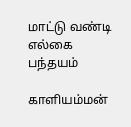மாட்டு வண்டி எல்கை பந்தயம்

காளியம்மன்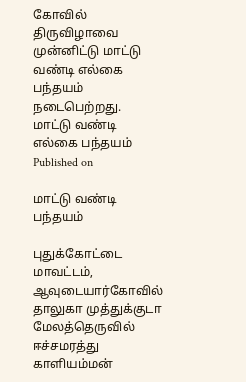கோவில் திருவிழாவை முன்னிட்டு மாட்டு வண்டி எல்கை பந்தயம் நடைபெற்றது.
மாட்டு வண்டி எல்கை பந்தயம்
Published on

மாட்டு வண்டி பந்தயம்

புதுக்கோட்டை மாவட்டம், ஆவுடையார்கோவில் தாலுகா முத்துக்குடா மேலத்தெருவில் ஈச்சமரத்து காளியம்மன்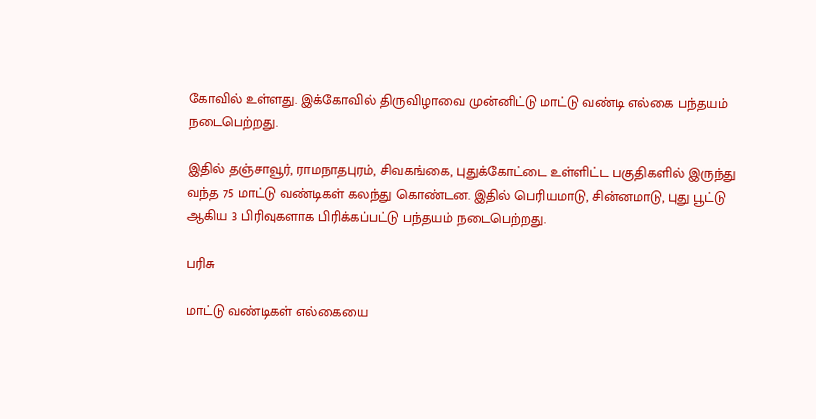கோவில் உள்ளது. இக்கோவில் திருவிழாவை முன்னிட்டு மாட்டு வண்டி எல்கை பந்தயம் நடைபெற்றது.

இதில் தஞ்சாவூர், ராமநாதபுரம், சிவகங்கை, புதுக்கோட்டை உள்ளிட்ட பகுதிகளில் இருந்து வந்த 75 மாட்டு வண்டிகள் கலந்து கொண்டன. இதில் பெரியமாடு, சின்னமாடு, புது பூட்டு ஆகிய 3 பிரிவுகளாக பிரிக்கப்பட்டு பந்தயம் நடைபெற்றது.

பரிசு

மாட்டு வண்டிகள் எல்கையை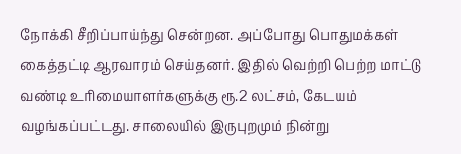நோக்கி சீறிப்பாய்ந்து சென்றன. அப்போது பொதுமக்கள் கைத்தட்டி ஆரவாரம் செய்தனர். இதில் வெற்றி பெற்ற மாட்டு வண்டி உரிமையாளர்களுக்கு ரூ.2 லட்சம், கேடயம் வழங்கப்பட்டது. சாலையில் இருபுறமும் நின்று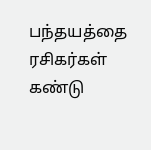பந்தயத்தை ரசிகர்கள் கண்டு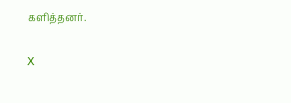களித்தனர்.

X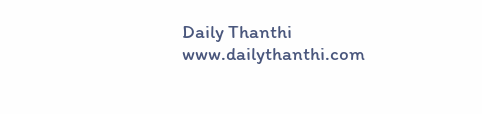Daily Thanthi
www.dailythanthi.com